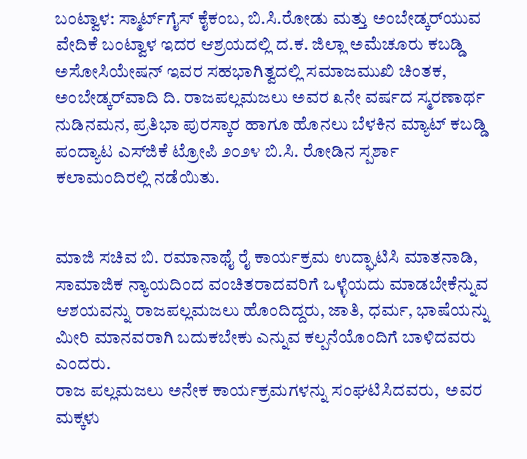ಬಂಟ್ವಾಳ: ಸ್ಮಾರ್ಟ್‌ಗೈಸ್ ಕೈಕಂಬ, ಬಿ.ಸಿ.ರೋಡು ಮತ್ತು ಅಂಬೇಡ್ಕರ್‌ಯುವ ವೇದಿಕೆ ಬಂಟ್ವಾಳ ಇದರ ಆಶ್ರಯದಲ್ಲಿ ದ.ಕ. ಜಿಲ್ಲಾ ಅಮೆಚೂರು ಕಬಡ್ಡಿ ಅಸೋಸಿಯೇಷನ್ ಇವರ ಸಹಭಾಗಿತ್ವದಲ್ಲಿ ಸಮಾಜಮುಖಿ ಚಿಂತಕ, ಅಂಬೇಡ್ಕರ್‌ವಾದಿ ದಿ. ರಾಜಪಲ್ಲಮಜಲು ಅವರ ೩ನೇ ವರ್ಷದ ಸ್ಮರಣಾರ್ಥ ನುಡಿನಮನ, ಪ್ರತಿಭಾ ಪುರಸ್ಕಾರ ಹಾಗೂ ಹೊನಲು ಬೆಳಕಿನ ಮ್ಯಾಟ್ ಕಬಡ್ಡಿ ಪಂದ್ಯಾಟ ಎಸ್‌ಜಿಕೆ ಟ್ರೋಪಿ ೨೦೨೪ ಬಿ.ಸಿ. ರೋಡಿನ ಸ್ಪರ್ಶಾ ಕಲಾಮಂದಿರಲ್ಲಿ ನಡೆಯಿತು.


ಮಾಜಿ ಸಚಿವ ಬಿ. ರಮಾನಾಥೈ ರೈ ಕಾರ್ಯಕ್ರಮ ಉದ್ಘಾಟಿಸಿ ಮಾತನಾಡಿ, ಸಾಮಾಜಿಕ ನ್ಯಾಯದಿಂದ ವಂಚಿತರಾದವರಿಗೆ ಒಳ್ಳೆಯದು ಮಾಡಬೇಕೆನ್ನುವ ಆಶಯವನ್ನು ರಾಜಪಲ್ಲಮಜಲು ಹೊಂದಿದ್ದರು, ಜಾತಿ, ಧರ್ಮ, ಭಾಷೆಯನ್ನು ಮೀರಿ ಮಾನವರಾಗಿ ಬದುಕಬೇಕು ಎನ್ನುವ ಕಲ್ಪನೆಯೊಂದಿಗೆ ಬಾಳಿದವರು ಎಂದರು.
ರಾಜ ಪಲ್ಲಮಜಲು ಅನೇಕ ಕಾರ್ಯಕ್ರಮಗಳನ್ನು ಸಂಘಟಿಸಿದವರು,  ಅವರ ಮಕ್ಕಳು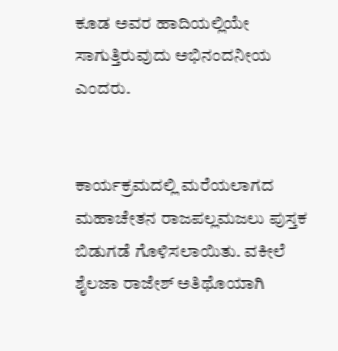ಕೂಡ ಅವರ ಹಾದಿಯಲ್ಲಿಯೇ ಸಾಗುತ್ತಿರುವುದು ಅಭಿನಂದನೀಯ ಎಂದರು.


ಕಾರ್ಯಕ್ರಮದಲ್ಲಿ ಮರೆಯಲಾಗದ ಮಹಾಚೇತನ ರಾಜಪಲ್ಲಮಜಲು ಪುಸ್ತಕ ಬಿಡುಗಡೆ ಗೊಳಿಸಲಾಯಿತು. ವಕೀಲೆ ಶೈಲಜಾ ರಾಜೇಶ್ ಅತಿಥೊಯಾಗಿ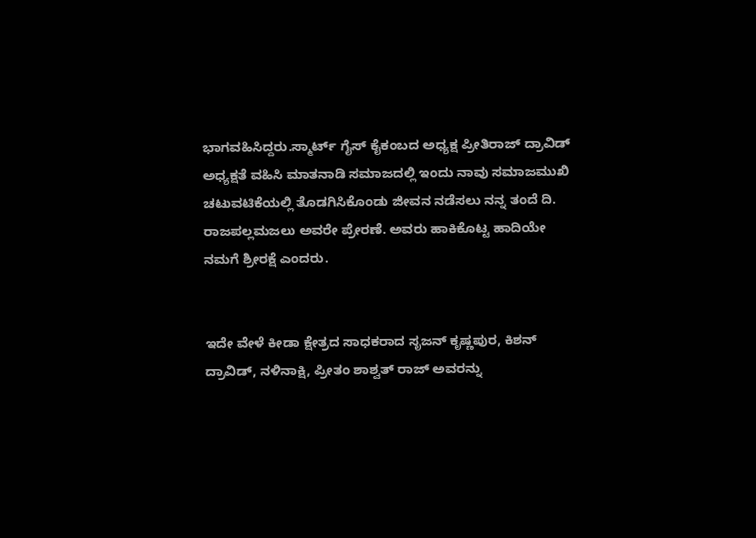ಭಾಗವಹಿಸಿದ್ದರು.ಸ್ಮಾರ್ಟ್ ಗೈಸ್ ಕೈಕಂಬದ ಅಧ್ಯಕ್ಷ ಪ್ರೀತಿರಾಜ್ ದ್ರಾವಿಡ್ ಅಧ್ಯಕ್ಷತೆ ವಹಿಸಿ ಮಾತನಾಡಿ ಸಮಾಜದಲ್ಲಿ ಇಂದು ನಾವು ಸಮಾಜಮುಖಿ ಚಟುವಟಿಕೆಯಲ್ಲಿ ತೊಡಗಿಸಿಕೊಂಡು ಜೀವನ ನಡೆಸಲು ನನ್ನ ತಂದೆ ದಿ. ರಾಜಪಲ್ಲಮಜಲು ಅವರೇ ಪ್ರೇರಣೆ. ಅವರು ಹಾಕಿಕೊಟ್ಟ ಹಾದಿಯೇ ನಮಗೆ ಶ್ರೀರಕ್ಷೆ ಎಂದರು.


ಇದೇ ವೇಳೆ ಕೀಡಾ ಕ್ಷೇತ್ರದ ಸಾಧಕರಾದ ಸೃಜನ್ ಕೃಷ್ಣಪುರ, ಕಿಶನ್ ದ್ರಾವಿಡ್, ನಳಿನಾಕ್ಷಿ, ಪ್ರೀತಂ ಶಾಶ್ವತ್ ರಾಜ್ ಅವರನ್ನು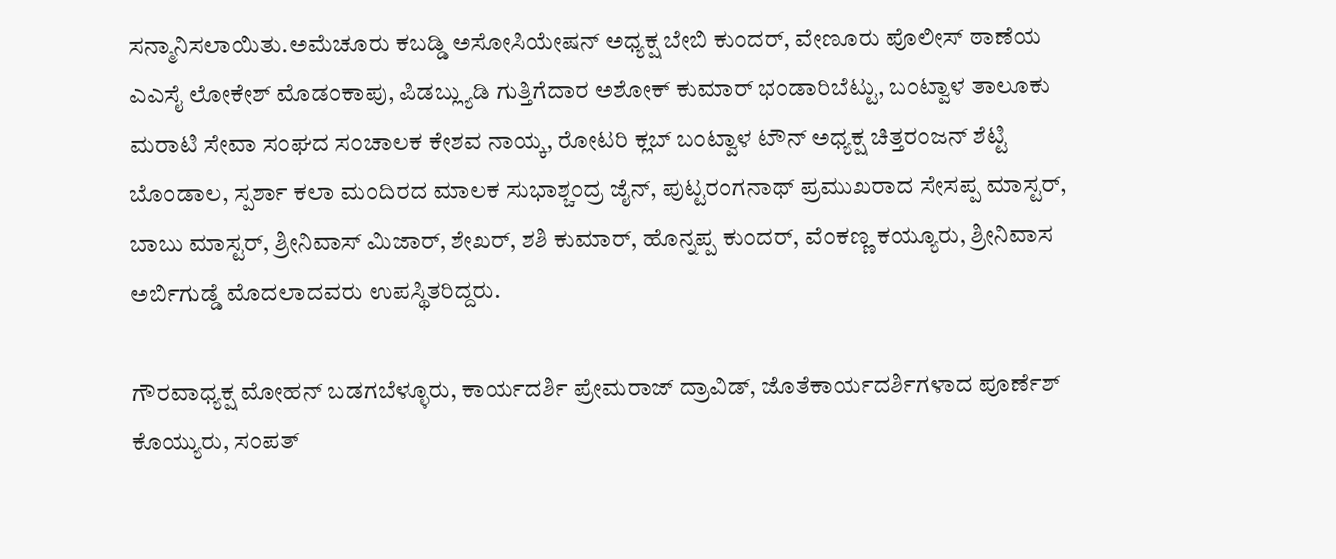ಸನ್ಮಾನಿಸಲಾಯಿತು.ಅಮೆಚೂರು ಕಬಡ್ಡಿ ಅಸೋಸಿಯೇಷನ್ ಅಧ್ಯಕ್ಷ ಬೇಬಿ ಕುಂದರ್, ವೇಣೂರು ಪೊಲೀಸ್ ಠಾಣೆಯ ಎಎಸೈ ಲೋಕೇಶ್ ಮೊಡಂಕಾಪು, ಪಿಡಬ್ಲ್ಯುಡಿ ಗುತ್ತಿಗೆದಾರ ಅಶೋಕ್ ಕುಮಾರ್ ಭಂಡಾರಿಬೆಟ್ಟು, ಬಂಟ್ವಾಳ ತಾಲೂಕು ಮರಾಟಿ ಸೇವಾ ಸಂಘದ ಸಂಚಾಲಕ ಕೇಶವ ನಾಯ್ಕ, ರೋಟರಿ ಕ್ಲಬ್ ಬಂಟ್ವಾಳ ಟೌನ್ ಅಧ್ಯಕ್ಷ ಚಿತ್ತರಂಜನ್ ಶೆಟ್ಟಿ ಬೊಂಡಾಲ, ಸ್ಪರ್ಶಾ ಕಲಾ ಮಂದಿರದ ಮಾಲಕ ಸುಭಾಶ್ಚಂದ್ರ ಜೈನ್, ಪುಟ್ಟರಂಗನಾಥ್ ಪ್ರಮುಖರಾದ ಸೇಸಪ್ಪ ಮಾಸ್ಟರ್, ಬಾಬು ಮಾಸ್ಟರ್, ಶ್ರೀನಿವಾಸ್ ಮಿಜಾರ್, ಶೇಖರ್, ಶಶಿ ಕುಮಾರ್, ಹೊನ್ನಪ್ಪ ಕುಂದರ್, ವೆಂಕಣ್ಣ ಕಯ್ಯೂರು, ಶ್ರೀನಿವಾಸ ಅರ್ಬಿಗುಡ್ಡೆ ಮೊದಲಾದವರು ಉಪಸ್ಥಿತರಿದ್ದರು.

ಗೌರವಾಧ್ಯಕ್ಷ ಮೋಹನ್ ಬಡಗಬೆಳ್ಳೂರು, ಕಾರ್ಯದರ್ಶಿ ಪ್ರೇಮರಾಜ್ ದ್ರಾವಿಡ್, ಜೊತೆಕಾರ್ಯದರ್ಶಿಗಳಾದ ಪೂರ್ಣೆಶ್ ಕೊಯ್ಯುರು, ಸಂಪತ್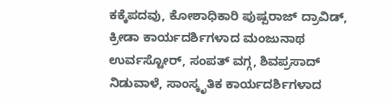ಕಕ್ಕೆಪದವು, ಕೋಶಾಧಿಕಾರಿ ಪುಷ್ಪರಾಜ್ ದ್ರಾವಿಡ್, ಕ್ರೀಡಾ ಕಾರ್ಯದರ್ಶಿಗಳಾದ ಮಂಜುನಾಥ ಉರ್ವಸ್ಟೋರ್, ಸಂಪತ್ ವಗ್ಗ, ಶಿವಪ್ರಸಾದ್ ನಿಡುವಾಳೆ, ಸಾಂಸ್ಕೃತಿಕ ಕಾರ್ಯದರ್ಶಿಗಳಾದ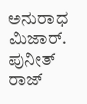ಅನುರಾಧ ಮಿಜಾರ್. ಪುನೀತ್ ರಾಜ್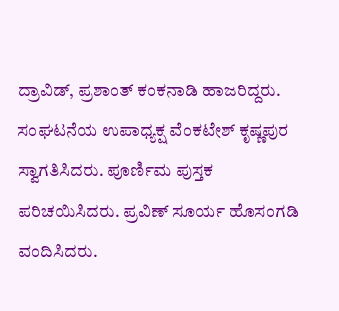ದ್ರಾವಿಡ್, ಪ್ರಶಾಂತ್ ಕಂಕನಾಡಿ ಹಾಜರಿದ್ದರು.
ಸಂಘಟನೆಯ ಉಪಾಧ್ಯಕ್ಷ ವೆಂಕಟೇಶ್ ಕೃಷ್ಣಪುರ ಸ್ವಾಗತಿಸಿದರು. ಪೂರ್ಣಿಮ ಪುಸ್ತಕ ಪರಿಚಯಿಸಿದರು. ಪ್ರವಿಣ್ ಸೂರ್ಯ ಹೊಸಂಗಡಿ ವಂದಿಸಿದರು.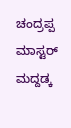ಚಂದ್ರಪ್ಪ ಮಾಸ್ಟರ್ ಮದ್ದಡ್ಕ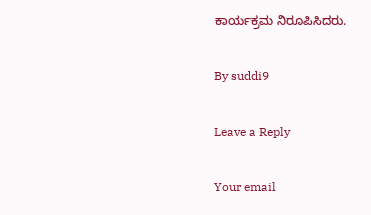ಕಾರ್ಯಕ್ರಮ ನಿರೂಪಿಸಿದರು.

By suddi9

Leave a Reply

Your email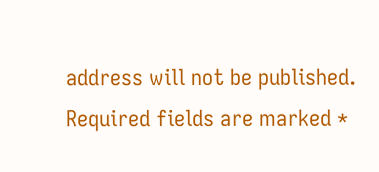address will not be published. Required fields are marked *